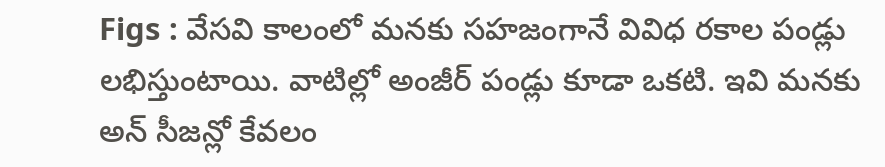Figs : వేసవి కాలంలో మనకు సహజంగానే వివిధ రకాల పండ్లు లభిస్తుంటాయి. వాటిల్లో అంజీర్ పండ్లు కూడా ఒకటి. ఇవి మనకు అన్ సీజన్లో కేవలం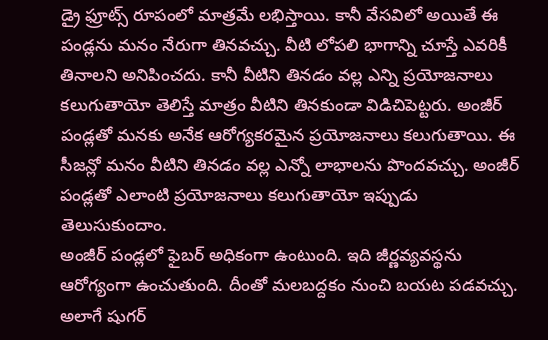డ్రై ఫ్రూట్స్ రూపంలో మాత్రమే లభిస్తాయి. కానీ వేసవిలో అయితే ఈ పండ్లను మనం నేరుగా తినవచ్చు. వీటి లోపలి భాగాన్ని చూస్తే ఎవరికీ తినాలని అనిపించదు. కానీ వీటిని తినడం వల్ల ఎన్ని ప్రయోజనాలు కలుగుతాయో తెలిస్తే మాత్రం వీటిని తినకుండా విడిచిపెట్టరు. అంజీర్ పండ్లతో మనకు అనేక ఆరోగ్యకరమైన ప్రయోజనాలు కలుగుతాయి. ఈ సీజన్లో మనం వీటిని తినడం వల్ల ఎన్నో లాభాలను పొందవచ్చు. అంజీర్ పండ్లతో ఎలాంటి ప్రయోజనాలు కలుగుతాయో ఇప్పుడు తెలుసుకుందాం.
అంజీర్ పండ్లలో ఫైబర్ అధికంగా ఉంటుంది. ఇది జీర్ణవ్యవస్థను ఆరోగ్యంగా ఉంచుతుంది. దీంతో మలబద్దకం నుంచి బయట పడవచ్చు. అలాగే షుగర్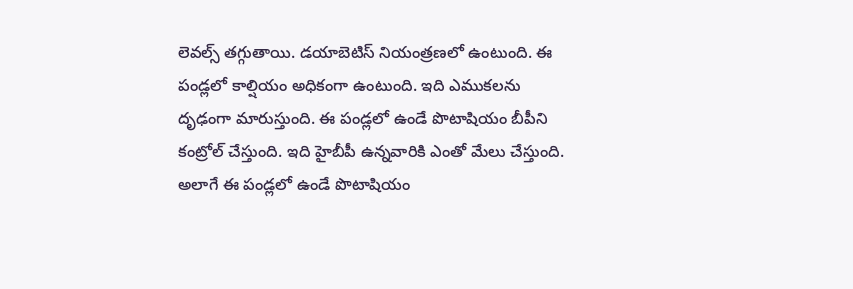లెవల్స్ తగ్గుతాయి. డయాబెటిస్ నియంత్రణలో ఉంటుంది. ఈ పండ్లలో కాల్షియం అధికంగా ఉంటుంది. ఇది ఎముకలను దృఢంగా మారుస్తుంది. ఈ పండ్లలో ఉండే పొటాషియం బీపీని కంట్రోల్ చేస్తుంది. ఇది హైబీపీ ఉన్నవారికి ఎంతో మేలు చేస్తుంది. అలాగే ఈ పండ్లలో ఉండే పొటాషియం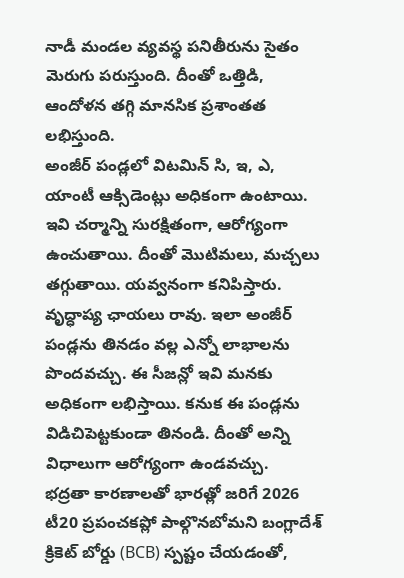నాడీ మండల వ్యవస్థ పనితీరును సైతం మెరుగు పరుస్తుంది. దీంతో ఒత్తిడి, ఆందోళన తగ్గి మానసిక ప్రశాంతత లభిస్తుంది.
అంజీర్ పండ్లలో విటమిన్ సి, ఇ, ఎ, యాంటీ ఆక్సిడెంట్లు అధికంగా ఉంటాయి. ఇవి చర్మాన్ని సురక్షితంగా, ఆరోగ్యంగా ఉంచుతాయి. దీంతో మొటిమలు, మచ్చలు తగ్గుతాయి. యవ్వనంగా కనిపిస్తారు. వృద్ధాప్య ఛాయలు రావు. ఇలా అంజీర్ పండ్లను తినడం వల్ల ఎన్నో లాభాలను పొందవచ్చు. ఈ సీజన్లో ఇవి మనకు అధికంగా లభిస్తాయి. కనుక ఈ పండ్లను విడిచిపెట్టకుండా తినండి. దీంతో అన్ని విధాలుగా ఆరోగ్యంగా ఉండవచ్చు.
భద్రతా కారణాలతో భారత్లో జరిగే 2026 టీ20 ప్రపంచకప్లో పాల్గొనబోమని బంగ్లాదేశ్ క్రికెట్ బోర్డు (BCB) స్పష్టం చేయడంతో,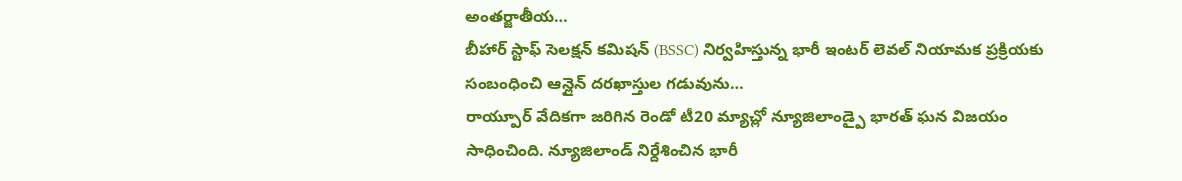అంతర్జాతీయ…
బీహార్ స్టాఫ్ సెలక్షన్ కమిషన్ (BSSC) నిర్వహిస్తున్న భారీ ఇంటర్ లెవల్ నియామక ప్రక్రియకు సంబంధించి ఆన్లైన్ దరఖాస్తుల గడువును…
రాయ్పూర్ వేదికగా జరిగిన రెండో టీ20 మ్యాచ్లో న్యూజిలాండ్పై భారత్ ఘన విజయం సాధించింది. న్యూజిలాండ్ నిర్దేశించిన భారీ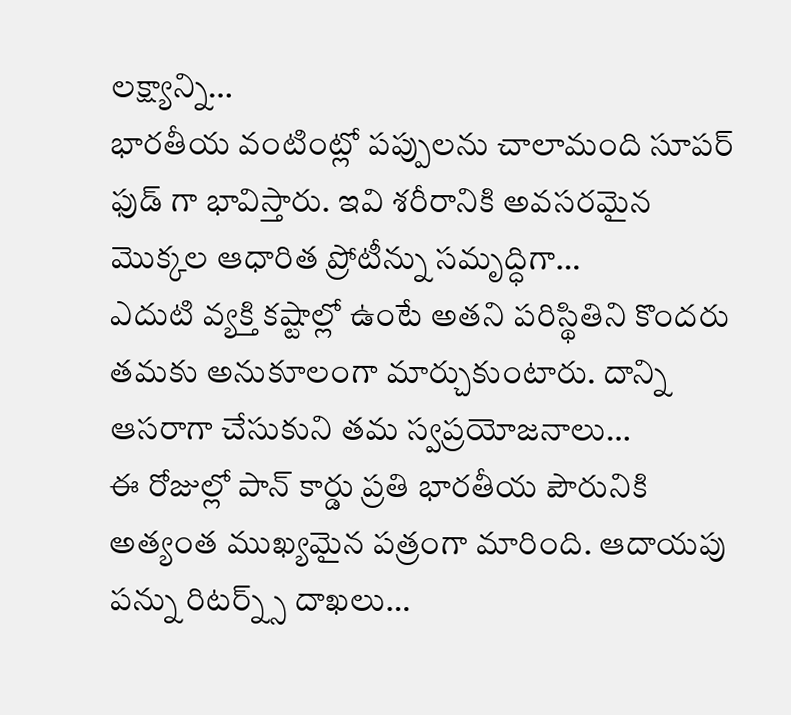లక్ష్యాన్ని…
భారతీయ వంటింట్లో పప్పులను చాలామంది సూపర్ ఫుడ్ గా భావిస్తారు. ఇవి శరీరానికి అవసరమైన మొక్కల ఆధారిత ప్రోటీన్ను సమృద్ధిగా…
ఎదుటి వ్యక్తి కష్టాల్లో ఉంటే అతని పరిస్థితిని కొందరు తమకు అనుకూలంగా మార్చుకుంటారు. దాన్ని ఆసరాగా చేసుకుని తమ స్వప్రయోజనాలు…
ఈ రోజుల్లో పాన్ కార్డు ప్రతి భారతీయ పౌరునికి అత్యంత ముఖ్యమైన పత్రంగా మారింది. ఆదాయపు పన్ను రిటర్న్స్ దాఖలు…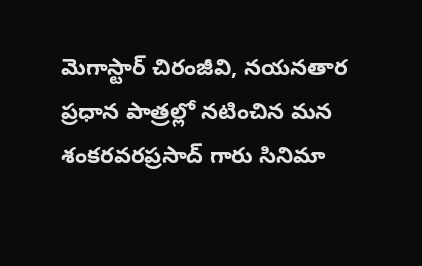మెగాస్టార్ చిరంజీవి, నయనతార ప్రధాన పాత్రల్లో నటించిన మన శంకరవరప్రసాద్ గారు సినిమా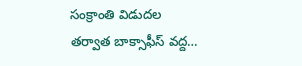సంక్రాంతి విడుదల తర్వాత బాక్సాఫీస్ వద్ద…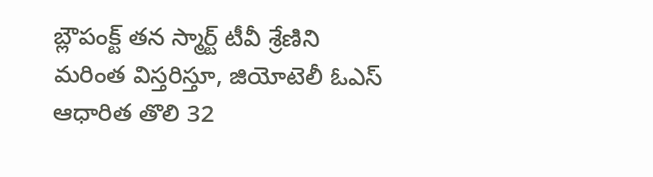బ్లౌపంక్ట్ తన స్మార్ట్ టీవీ శ్రేణిని మరింత విస్తరిస్తూ, జియోటెలీ ఓఎస్ ఆధారిత తొలి 32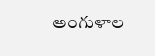అంగుళాల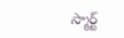స్మార్ట్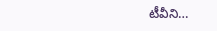టీవీని…